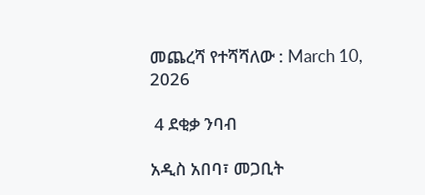መጨረሻ የተሻሻለው : March 10, 2026

 4 ደቂቃ ንባብ

አዲስ አበባ፣ መጋቢት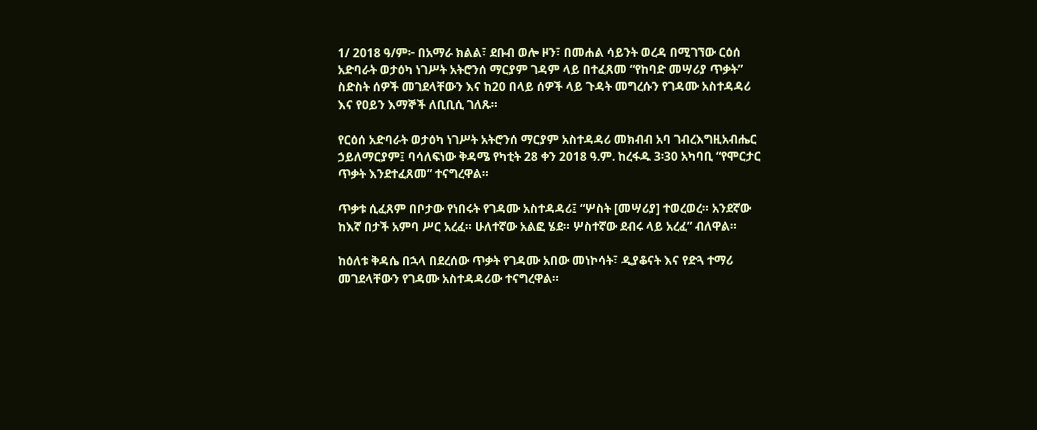1/ 2018 ዓ/ም፦ በአማራ ክልል፣ ደቡብ ወሎ ዞን፣ በመሐል ሳይንት ወረዳ በሚገኘው ርዕሰ አድባራት ወታዕካ ነገሥት አትሮንሰ ማርያም ገዳም ላይ በተፈጸመ “የከባድ መሣሪያ ጥቃት” ስድስት ሰዎች መገደላቸውን እና ከ20 በላይ ሰዎች ላይ ጉዳት መግረሱን የገዳሙ አስተዳዳሪ እና የዐይን እማኞች ለቢቢሲ ገለጹ።

የርዕሰ አድባራት ወታዕካ ነገሥት አትሮንሰ ማርያም አስተዳዳሪ መክብብ አባ ገብረእግዚአብሔር ኃይለማርያም፤ ባሳለፍነው ቅዳሜ የካቲት 28 ቀን 2018 ዓ.ም. ከረፋዱ 3፡30 አካባቢ “የሞርታር ጥቃት እንደተፈጸመ” ተናግረዋል።

ጥቃቱ ሲፈጸም በቦታው የነበሩት የገዳሙ አስተዳዳሪ፤ “ሦስት [መሣሪያ] ተወረወረ። አንደኛው ከእኛ በታች አምባ ሥር አረፈ። ሁለተኛው አልፎ ሄደ። ሦስተኛው ደብሩ ላይ አረፈ” ብለዋል።

ከዕለቱ ቅዳሴ በኋላ በደረሰው ጥቃት የገዳሙ አበው መነኮሳት፣ ዲያቆናት እና የድጓ ተማሪ መገደላቸውን የገዳሙ አስተዳዳሪው ተናግረዋል።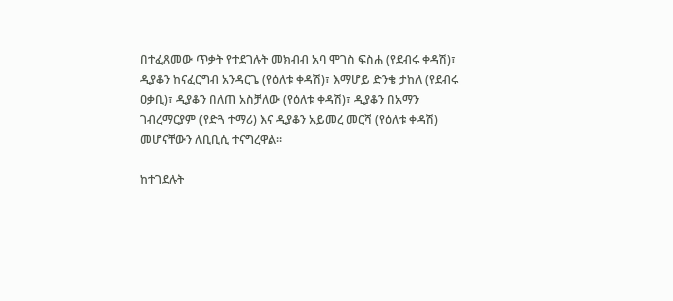በተፈጸመው ጥቃት የተደገሉት መክብብ አባ ሞገስ ፍስሐ (የደብሩ ቀዳሽ)፣ ዲያቆን ከናፈርግብ አንዳርጌ (የዕለቱ ቀዳሽ)፣ እማሆይ ድንቄ ታከለ (የደብሩ ዐቃቢ)፣ ዲያቆን በለጠ አስቻለው (የዕለቱ ቀዳሽ)፣ ዲያቆን በአማን ገብረማርያም (የድጓ ተማሪ) እና ዲያቆን አይመረ መርሻ (የዕለቱ ቀዳሽ) መሆናቸውን ለቢቢሲ ተናግረዋል።

ከተገደሉት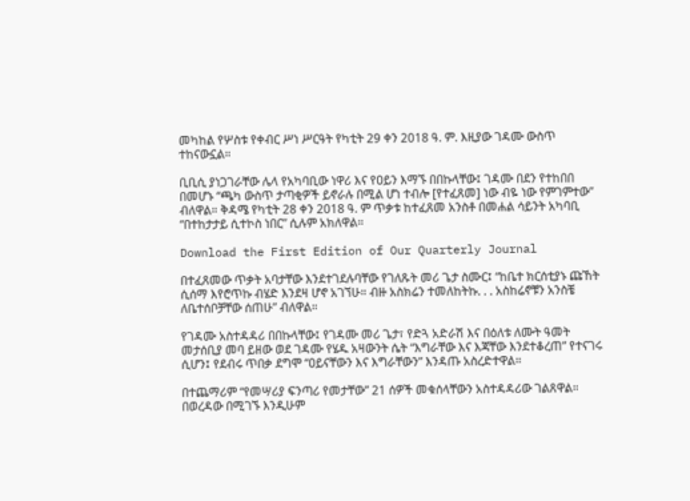መካከል የሦስቱ የቀብር ሥነ ሥርዓት የካቲት 29 ቀን 2018 ዓ. ም. እዚያው ገዳሙ ውስጥ ተከናውኗል።

ቢቢሲ ያነጋገራቸው ሌላ የአካባቢው ነዋሪ እና የዐይን እማኙ በበኩላቸው፤ ገዳሙ በደን የተከበበ በመሆኑ “ጫካ ውስጥ ታጣቂዎች ይኖራሉ በሚል ሆነ ተብሎ [የተፈጸመ] ነው ብዬ ነው የምገምተው” ብለዋል። ቅዳሜ የካቲት 28 ቀን 2018 ዓ. ም ጥቃቱ ከተፈጸመ አንስቶ በመሐል ሳይንት አካባቢ “በተከታታይ ሲተኮስ ነበር” ሲሉም አክለዋል።

Download the First Edition of Our Quarterly Journal

በተፈጸመው ጥቃት አባታቸው እንደተገደሉባቸው የገለጹት መሪ ጌታ ስሙር፤ “ከቤተ ክርሰቲያኑ ጩኸት ሲሰማ እየሮጥኩ ብሄድ እንደዛ ሆኖ አገኘሁ። ብዙ አስክሬን ተመለከትኩ. . . አስከሬኖቹን አንስቼ ለቤተሰቦቻቸው ሰጠሁ” ብለዋል።

የገዳሙ አስተዳዳሪ በበኩላቸው፤ የገዳሙ መሪ ጌታ፣ የድጓ አድራሽ እና በዕለቱ ለሙት ዓመት መታሰቢያ መባ ይዘው ወደ ገዳሙ የሄዱ አዛውንት ሴት “እግራቸው እና እጃቸው እንደተቆረጠ” የተናገሩ ሲሆን፤ የደብሩ ጥበቃ ደግሞ “ዐይናቸውን እና እግራቸውን” እንዳጡ አስረድተዋል።

በተጨማሪም “የመሣሪያ ፍንጣሪ የመታቸው” 21 ሰዎች መቁሰላቸውን አስተዳዳሪው ገልጸዋል። በወረዳው በሚገኙ እንዲሁም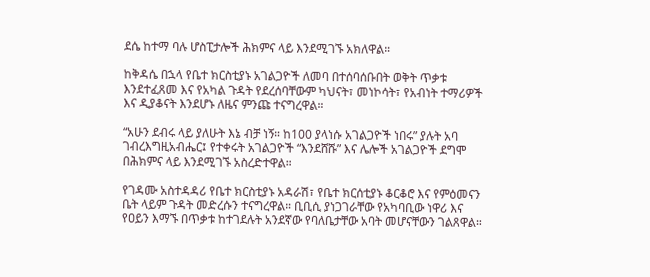ደሴ ከተማ ባሉ ሆስፒታሎች ሕክምና ላይ እንደሚገኙ አክለዋል።

ከቅዳሴ በኋላ የቤተ ክርስቲያኑ አገልጋዮች ለመባ በተሰባሰቡበት ወቅት ጥቃቱ እንደተፈጸመ እና የአካል ጉዳት የደረሰባቸውም ካህናት፣ መነኮሳት፣ የአብነት ተማሪዎች እና ዲያቆናት እንደሆኑ ለዜና ምንጩ ተናግረዋል።

“አሁን ደብሩ ላይ ያለሁት እኔ ብቻ ነኝ። ከ100 ያላነሱ አገልጋዮች ነበሩ” ያሉት አባ ገብረእግዚአብሔር፤ የተቀሩት አገልጋዮች “እንደሸሹ” እና ሌሎች አገልጋዮች ደግሞ በሕክምና ላይ እንደሚገኙ አስረድተዋል።

የገዳሙ አስተዳዳሪ የቤተ ክርስቲያኑ አዳራሽ፣ የቤተ ክርሰቲያኑ ቆርቆሮ እና የምዕመናን ቤት ላይም ጉዳት መድረሱን ተናግረዋል። ቢቢሲ ያነጋገራቸው የአካባቢው ነዋሪ እና የዐይን እማኙ በጥቃቱ ከተገደሉት አንደኛው የባለቤታቸው አባት መሆናቸውን ገልጸዋል።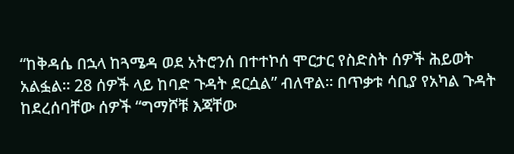“ከቅዳሴ በኋላ ከጓሜዳ ወደ አትሮንሰ በተተኮሰ ሞርታር የስድስት ሰዎች ሕይወት አልፏል። 28 ሰዎች ላይ ከባድ ጉዳት ደርሷል” ብለዋል። በጥቃቱ ሳቢያ የአካል ጉዳት ከደረሰባቸው ሰዎች “ግማሾቹ እጃቸው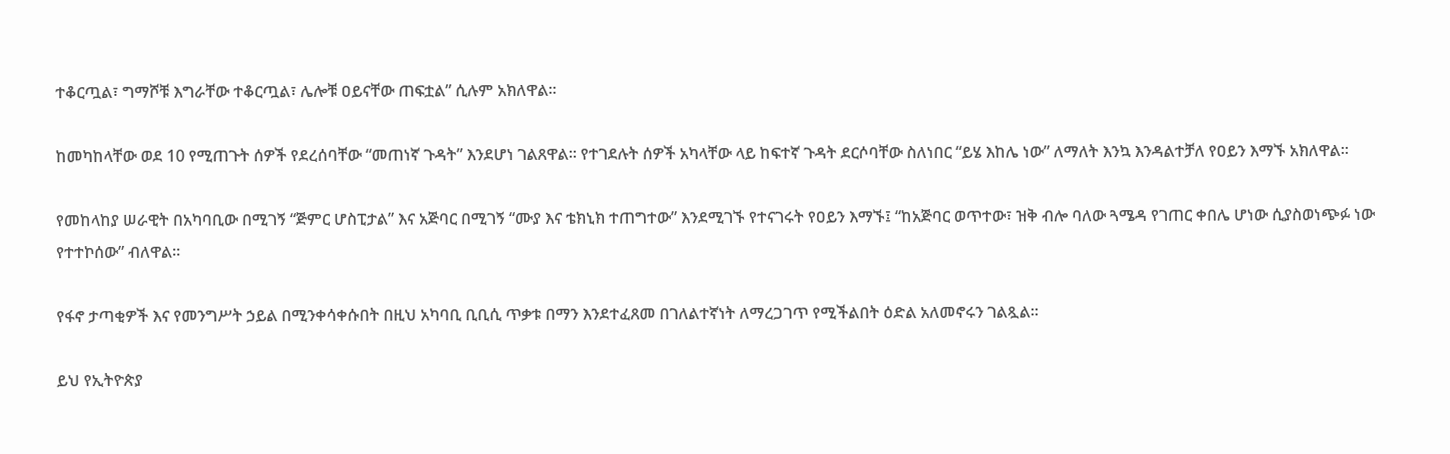ተቆርጧል፣ ግማሾቹ እግራቸው ተቆርጧል፣ ሌሎቹ ዐይናቸው ጠፍቷል” ሲሉም አክለዋል።

ከመካከላቸው ወደ 10 የሚጠጉት ሰዎች የደረሰባቸው “መጠነኛ ጉዳት” እንደሆነ ገልጸዋል። የተገደሉት ሰዎች አካላቸው ላይ ከፍተኛ ጉዳት ደርሶባቸው ስለነበር “ይሄ እከሌ ነው” ለማለት እንኳ እንዳልተቻለ የዐይን እማኙ አክለዋል።

የመከላከያ ሠራዊት በአካባቢው በሚገኝ “ጅምር ሆስፒታል” እና አጅባር በሚገኝ “ሙያ እና ቴክኒክ ተጠግተው” እንደሚገኙ የተናገሩት የዐይን እማኙ፤ “ከአጅባር ወጥተው፣ ዝቅ ብሎ ባለው ጓሜዳ የገጠር ቀበሌ ሆነው ሲያስወነጭፉ ነው የተተኮሰው” ብለዋል።

የፋኖ ታጣቂዎች እና የመንግሥት ኃይል በሚንቀሳቀሱበት በዚህ አካባቢ ቢቢሲ ጥቃቱ በማን እንደተፈጸመ በገለልተኛነት ለማረጋገጥ የሚችልበት ዕድል አለመኖሩን ገልጿል።

ይህ የኢትዮጵያ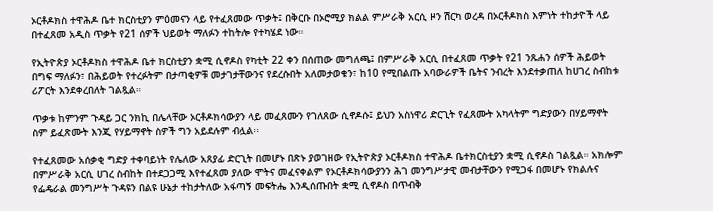ኦርቶዶክስ ተዋሕዶ ቤተ ክርስቲያን ምዕመናን ላይ የተፈጸመው ጥቃት፤ በቅርቡ በኦሮሚያ ክልል ምሥራቅ አርሲ ዞን ሽርካ ወረዳ በኦርቶዶክስ እምነት ተከታዮች ላይ በተፈጸመ አዲስ ጥቃት የ21 ሰዎች ህይወት ማለፉን ተከትሎ የተካሄደ ነው።

የኢትዮጵያ ኦርቶዶክስ ተዋሕዶ ቤተ ክርስቲያን ቋሚ ሲኖዶስ የካቲት 22 ቀን በሰጠው መግለጫ፤ በምሥራቅ አርሲ በተፈጸመ ጥቃት የ21 ንጹሐን ሰዎች ሕይወት በግፍ ማለፉን፣ በሕይወት የተረፉትም በታጣቂዎቹ መታገታቸውንና የደረሱበት አለመታወቁን፣ ከ10 የሚበልጡ አባውራዎች ቤትና ንብረት እንደተቃጠለ ከሀገረ ስብከቱ ሪፖርት እንደቀረበለት ገልጿል።

ጥቃቱ ከምንም ጉዳይ ጋር ንክኪ በሌላቸው ኦርቶዶክሳውያን ላይ መፈጸሙን የገለጸው ሲኖዶሱ፤ ይህን አስነዋሪ ድርጊት የፈጸሙት አካላትም ግድያውን በሃይማኖት ስም ይፈጽሙት እንጂ የሃይማኖት ስዎች ግን አይደሉም ብሏል፡፡

የተፈጸመው አሰቃቂ ግድያ ተቀባይነት የሌለው አጸያፊ ድርጊት በመሆኑ በጽኑ ያወገዘው የኢትዮጵያ ኦርቶዶክስ ተዋሕዶ ቤተክርስቲያን ቋሚ ሲኖዶስ ገልጿል። አክሎም በምሥራቅ አርሲ ሀገረ ስብከት በተደጋጋሚ እየተፈጸመ ያለው ሞትና መፈናቀልም የኦርቶዶክሳውያንን ሕገ መንግሥታዊ መብታቸውን የሚጋፋ በመሆኑ የክልሉና የፌዴራል መንግሥት ጉዳዩን በልዩ ሁኔታ ተከታትለው አፋጣኝ መፍትሔ እንዲሰጡበት ቋሚ ሲኖዶስ በጥብቅ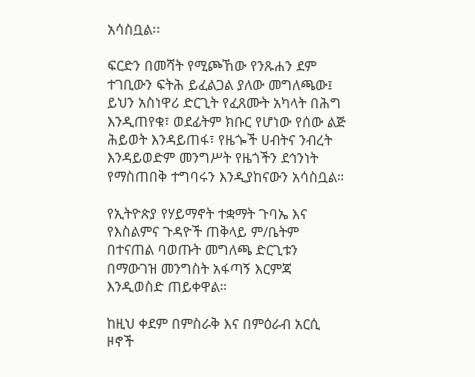አሳስቧል፡፡

ፍርድን በመሻት የሚጮኸው የንጹሐን ደም ተገቢውን ፍትሕ ይፈልጋል ያለው መግለጫው፤ ይህን አስነዋሪ ድርጊት የፈጸሙት አካላት በሕግ እንዲጠየቁ፣ ወደፊትም ክቡር የሆነው የሰው ልጅ ሕይወት እንዳይጠፋ፣ የዜጐች ሀብትና ንብረት እንዳይወድም መንግሥት የዜጎችን ደኅንነት የማስጠበቅ ተግባሩን እንዲያከናውን አሳስቧል።

የኢትዮጵያ የሃይማኖት ተቋማት ጉባኤ እና የእስልምና ጉዳዮች ጠቅላይ ም/ቤትም በተናጠል ባወጡት መግለጫ ድርጊቱን በማውገዝ መንግስት አፋጣኝ እርምጃ እንዲወስድ ጠይቀዋል።

ከዚህ ቀደም በምስራቅ እና በምዕራብ አርሲ ዞኖች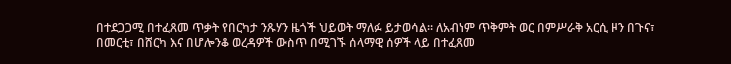በተደጋጋሚ በተፈጸመ ጥቃት የበርካታ ንጹሃን ዜጎች ህይወት ማለፉ ይታወሳል። ለአብነም ጥቅምት ወር በምሥራቅ አርሲ ዞን በጉና፣ በመርቲ፣ በሸርካ እና በሆሎንቆ ወረዳዎች ውስጥ በሚገኙ ሰላማዊ ሰዎች ላይ በተፈጸመ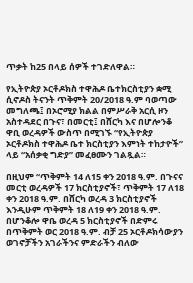ጥቃት ከ25 በላይ ሰዎች ተገድለዋል።

የኢትዮጵያ ኦርቶዶክስ ተዋሕዶ ቤተክርስቲያን ቋሚ ሲኖዶስ ትናንት ጥቅምት 20/2018 ዓ.ም ባወጣው መግለጫ፤ በኦሮሚያ ክልል በምሥራቅ አርሲ ዞን አስተዳደር በጉና፣ በመርቲ፤ በሸርካ እና በሆሎንቆ ዋቢ ወረዳዎች ውስጥ በሚገኙ “የኢትዮጵያ ኦርቶዶክስ ተዋሕዶ ቤተ ክርስቲያን እምነት ተከታዮች” ላይ “አሰቃቂ ግድያ” መፈፀሙን ገልጿል።

በዚህም “ጥቅምት 14 ለ15 ቀን 2018 ዓ.ም. በጉናና መርቲ ወረዳዎች 17 ክርስቲያኖች፣ ጥቅምት 17 ለ18 ቀን 2018 ዓ.ም. በሸርካ ወረዳ 3 ክርስቲያኖች እንዲሁም ጥቅምት 18 ለ19 ቀን 2018 ዓ.ም. በሆንቆሎ ዋቤ ወረዳ 5 ክርስቲያኖች በድምሩ በጥቅምት ወር 2018 ዓ.ም. ብቻ 25 ኦርቶዶክሳውያን ወገኖቻችን አገራችንና ምድራችን ብለው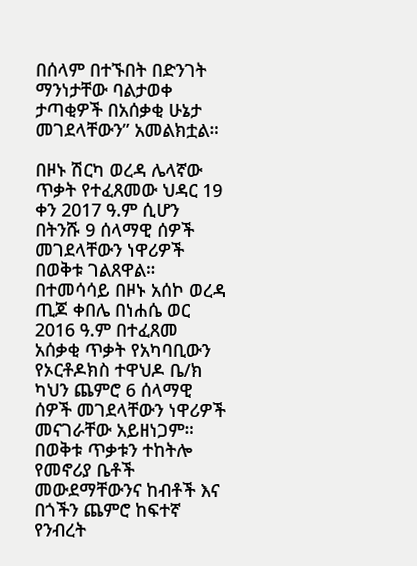በሰላም በተኙበት በድንገት ማንነታቸው ባልታወቀ ታጣቂዎች በአሰቃቂ ሁኔታ መገደላቸውን” አመልክቷል።

በዞኑ ሽርካ ወረዳ ሌላኛው ጥቃት የተፈጸመው ህዳር 19 ቀን 2017 ዓ.ም ሲሆን በትንሹ 9 ሰላማዊ ሰዎች መገደላቸውን ነዋሪዎች በወቅቱ ገልጸዋል። በተመሳሳይ በዞኑ አሰኮ ወረዳ ጢጆ ቀበሌ በነሐሴ ወር 2016 ዓ.ም በተፈጸመ አሰቃቂ ጥቃት የአካባቢውን የኦርቶዶክስ ተዋህዶ ቤ/ክ ካህን ጨምሮ 6 ሰላማዊ ሰዎች መገደላቸውን ነዋሪዎች መናገራቸው አይዘነጋም። በወቅቱ ጥቃቱን ተከትሎ የመኖሪያ ቤቶች መውደማቸውንና ከብቶች እና በጎችን ጨምሮ ከፍተኛ የንብረት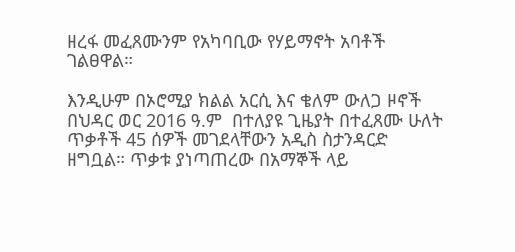ዘረፋ መፈጸሙንም የአካባቢው የሃይማኖት አባቶች ገልፀዋል።

እንዲሁም በኦሮሚያ ክልል አርሲ እና ቄለም ውለጋ ዞኖች በህዳር ወር 2016 ዓ.ም  በተለያዩ ጊዜያት በተፈጸሙ ሁለት ጥቃቶች 45 ሰዎች መገደላቸውን አዲስ ስታንዳርድ ዘግቧል። ጥቃቱ ያነጣጠረው በአማኞች ላይ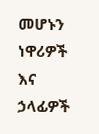መሆኑን ነዋሪዎች እና ኃላፊዎች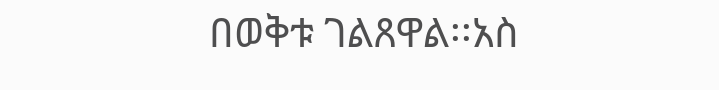በወቅቱ ገልጸዋል፡፡አስ